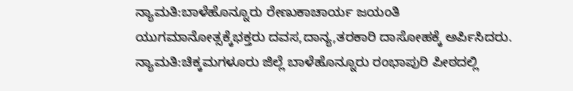ನ್ಯಾಮತಿ:ಬಾಳೆಹೊನ್ನೂರು ರೇಣುಕಾಚಾರ್ಯ ಜಯಂತಿ ಯುಗಮಾನೋತ್ಸಕ್ಕೆಭಕ್ತರು ದವಸ,ದಾನ್ಯ,ತರಕಾರಿ ದಾಸೋಹಕ್ಕೆ ಅರ್ಪಿಸಿದರು.
ನ್ಯಾಮತಿ:ಚಿಕ್ಕಮಗಳೂರು ಜಿಲ್ಲೆ ಬಾಳೆಹೊನ್ನೂರು ರಂಭಾಪುರಿ ಪೀಠದಲ್ಲಿ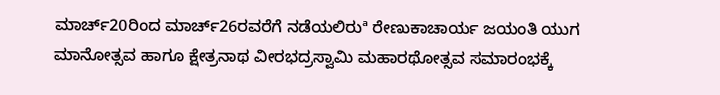ಮಾರ್ಚ್20ರಿಂದ ಮಾರ್ಚ್26ರವರೆಗೆ ನಡೆಯಲಿರುª ರೇಣುಕಾಚಾರ್ಯ ಜಯಂತಿ ಯುಗ ಮಾನೋತ್ಸವ ಹಾಗೂ ಕ್ಷೇತ್ರನಾಥ ವೀರಭದ್ರಸ್ವಾಮಿ ಮಹಾರಥೋತ್ಸವ ಸಮಾರಂಭಕ್ಕೆ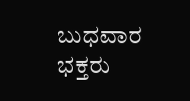ಬುಧವಾರ ಭಕ್ತರು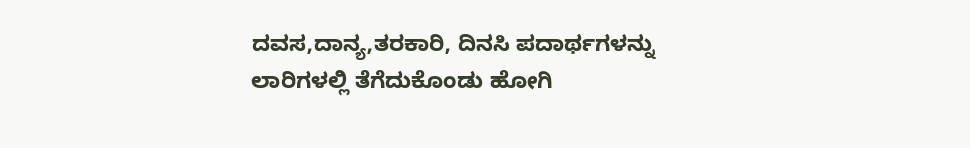ದವಸ,ದಾನ್ಯ,ತರಕಾರಿ, ದಿನಸಿ ಪದಾರ್ಥಗಳನ್ನು ಲಾರಿಗಳಲ್ಲಿ ತೆಗೆದುಕೊಂಡು ಹೋಗಿ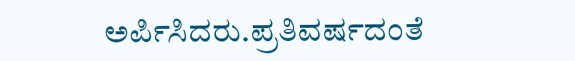ಅರ್ಪಿಸಿದರು.ಪ್ರತಿವರ್ಷದಂತೆ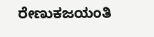ರೇಣುಕಜಯಂತಿ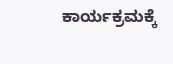ಕಾರ್ಯಕ್ರಮಕ್ಕೆ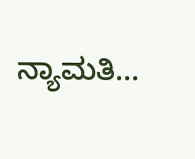ನ್ಯಾಮತಿ…